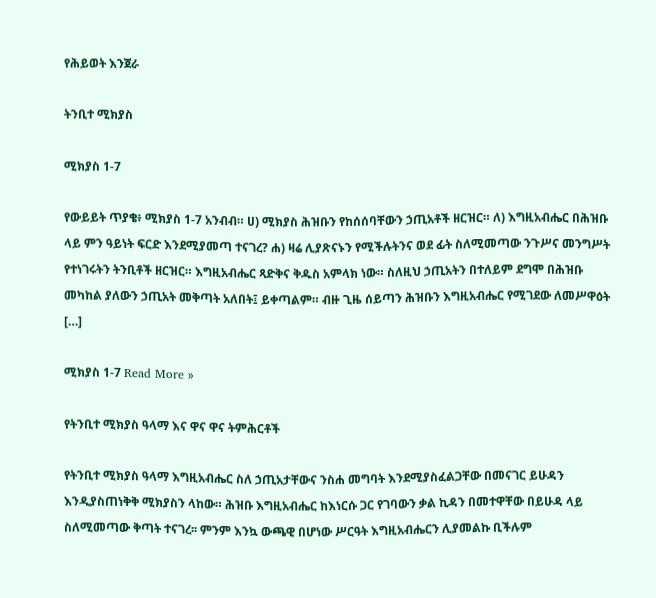የሕይወት እንጀራ

ትንቢተ ሚክያስ

ሚክያስ 1-7

የውይይት ጥያቄ፥ ሚክያስ 1-7 አንብብ። ሀ) ሚክያስ ሕዝቡን የከሰሰባቸውን ኃጢአቶች ዘርዝር። ለ) እግዚአብሔር በሕዝቡ ላይ ምን ዓይነት ፍርድ እንደሚያመጣ ተናገረ? ሐ) ዛሬ ሊያጽናኑን የሚችሉትንና ወደ ፊት ስለሚመጣው ንጉሥና መንግሥት የተነገሩትን ትንቢቶች ዘርዝር። እግዚአብሔር ጻድቅና ቅዱስ አምላክ ነው። ስለዚህ ኃጢአትን በተለይም ደግሞ በሕዝቡ መካከል ያለውን ኃጢአት መቅጣት አለበት፤ ይቀጣልም። ብዙ ጊዜ ሰይጣን ሕዝቡን እግዚአብሔር የሚገደው ለመሥዋዕት […]

ሚክያስ 1-7 Read More »

የትንቢተ ሚክያስ ዓላማ እና ዋና ዋና ትምሕርቶች

የትንቢተ ሚክያስ ዓላማ እግዚአብሔር ስለ ኃጢአታቸውና ንስሐ መግባት እንደሚያስፈልጋቸው በመናገር ይሁዳን እንዲያስጠነቅቅ ሚክያስን ላከው። ሕዝቡ እግዚአብሔር ከእነርሱ ጋር የገባውን ቃል ኪዳን በመተዋቸው በይሁዳ ላይ ስለሚመጣው ቅጣት ተናገረ፡፡ ምንም እንኳ ውጫዊ በሆነው ሥርዓት እግዚአብሔርን ሊያመልኩ ቢችሉም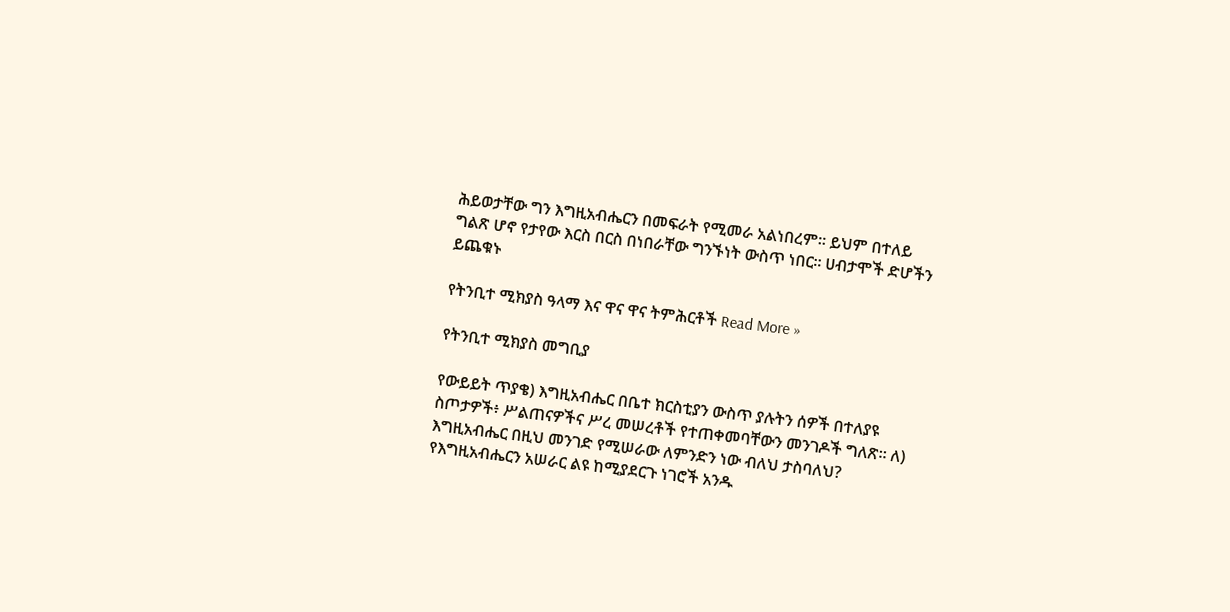ሕይወታቸው ግን እግዚአብሔርን በመፍራት የሚመራ አልነበረም። ይህም በተለይ ግልጽ ሆኖ የታየው እርስ በርስ በነበራቸው ግንኙነት ውስጥ ነበር። ሀብታሞች ድሆችን ይጨቁኑ

የትንቢተ ሚክያስ ዓላማ እና ዋና ዋና ትምሕርቶች Read More »

የትንቢተ ሚክያስ መግቢያ

የውይይት ጥያቄ) እግዚአብሔር በቤተ ክርስቲያን ውስጥ ያሉትን ሰዎች በተለያዩ ስጦታዎች፥ ሥልጠናዎችና ሥረ መሠረቶች የተጠቀመባቸውን መንገዶች ግለጽ። ለ) እግዚአብሔር በዚህ መንገድ የሚሠራው ለምንድን ነው ብለህ ታስባለህ? የእግዚአብሔርን አሠራር ልዩ ከሚያደርጉ ነገሮች አንዱ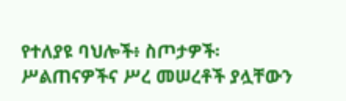የተለያዩ ባህሎች፥ ስጦታዎች፡ ሥልጠናዎችና ሥረ መሠረቶች ያሏቸውን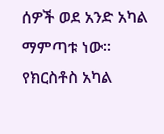ሰዎች ወደ አንድ አካል ማምጣቱ ነው። የክርስቶስ አካል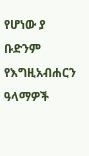የሆነው ያ ቡድንም የእግዚአብሐርን ዓላማዎች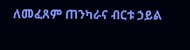ለመፈጸም ጠንካራና ብርቱ ኃይል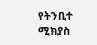የትንቢተ ሚክያስ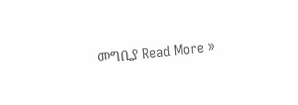መግቢያ Read More »